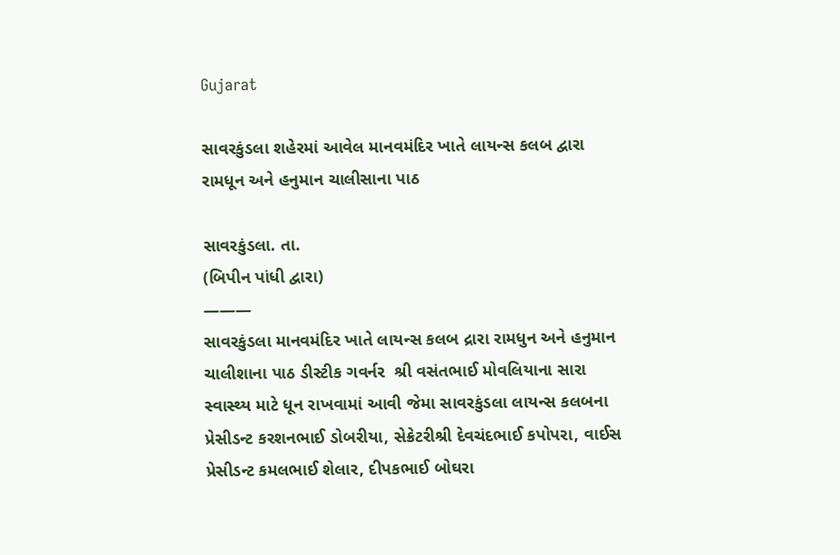Gujarat

સાવરકુંડલા શહેરમાં આવેલ માનવમંદિર ખાતે લાયન્સ કલબ દ્વારા રામધૂન અને હનુમાન ચાલીસાના પાઠ

સાવરકુંડલા. તા.
(બિપીન પાંધી દ્વારા)
———
સાવરકુંડલા માનવમંદિર ખાતે લાયન્સ કલબ દ્રારા રામધુન અને હનુમાન ચાલીશાના પાઠ ડીસ્ટીક ગવર્નર  શ્રી વસંતભાઈ મોવલિયાના સારા સ્વાસ્થ્ય માટે ધૂન રાખવામાં આવી જેમા સાવરકુંડલા લાયન્સ કલબના પ્રેસીડન્ટ કરશનભાઈ ડોબરીયા, સેક્રેટરીશ્રી દેવચંદભાઈ કપોપરા, વાઈસ પ્રેસીડન્ટ કમલભાઈ શેલાર, દીપકભાઈ બોઘરા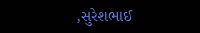,સુરેશભાઈ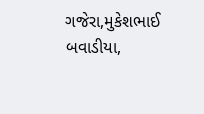ગજેરા,મુકેશભાઈ બવાડીયા,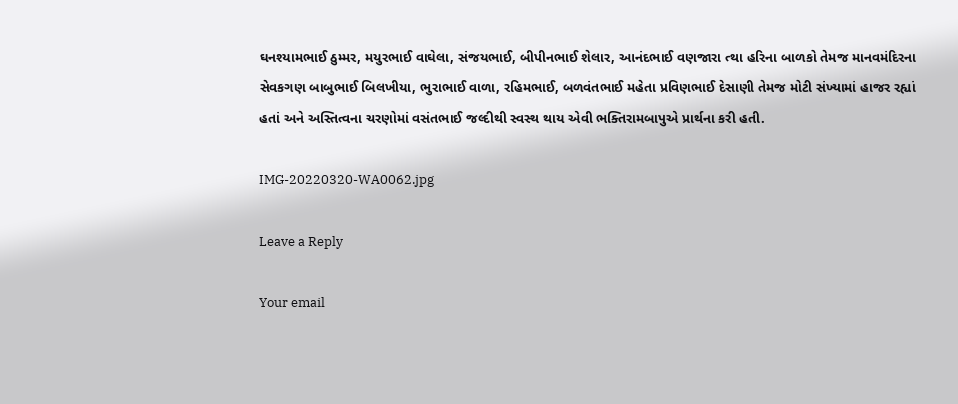ઘનશ્યામભાઈ ઠુમ્મર, મયુરભાઈ વાઘેલા, સંજયભાઈ, બીપીનભાઈ શેલાર, આનંદભાઈ વણજારા ત્થા હરિના બાળકો તેમજ માનવમંદિરના સેવકગણ બાબુભાઈ બિલખીયા, ભુરાભાઈ વાળા, રહિમભાઈ, બળવંતભાઈ મહેતા પ્રવિણભાઈ દેસાણી તેમજ મોટી સંખ્યામાં હાજર રહ્યાં હતાં અને અસ્તિત્વના ચરણોમાં વસંતભાઈ જલ્દીથી સ્વસ્થ થાય એવી ભક્તિરામબાપુએ પ્રાર્થના કરી હતી.

IMG-20220320-WA0062.jpg

Leave a Reply

Your email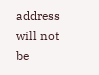address will not be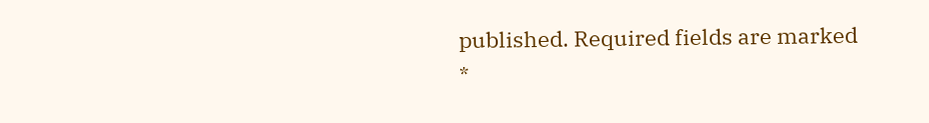published. Required fields are marked *